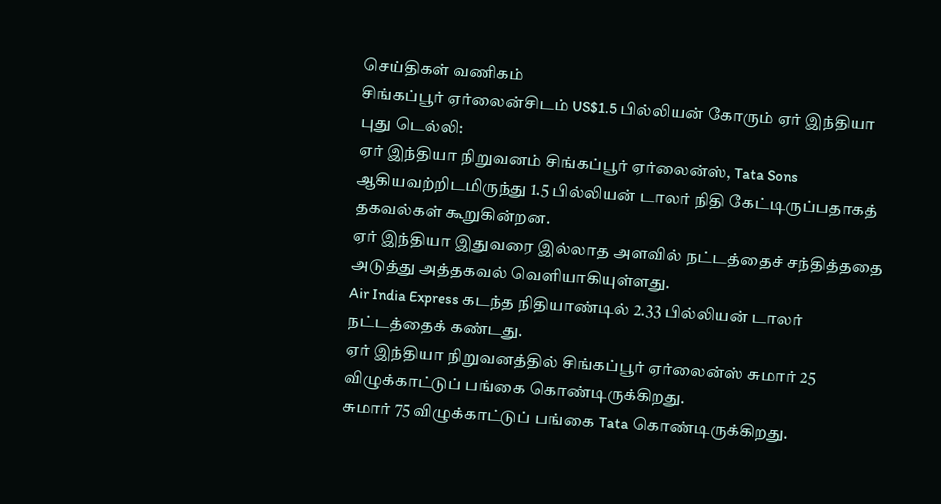செய்திகள் வணிகம்
சிங்கப்பூர் ஏர்லைன்சிடம் US$1.5 பில்லியன் கோரும் ஏர் இந்தியா
புது டெல்லி:
ஏர் இந்தியா நிறுவனம் சிங்கப்பூர் ஏர்லைன்ஸ், Tata Sons ஆகியவற்றிடமிருந்து 1.5 பில்லியன் டாலர் நிதி கேட்டிருப்பதாகத் தகவல்கள் கூறுகின்றன.
ஏர் இந்தியா இதுவரை இல்லாத அளவில் நட்டத்தைச் சந்தித்ததை அடுத்து அத்தகவல் வெளியாகியுள்ளது.
Air India Express கடந்த நிதியாண்டில் 2.33 பில்லியன் டாலர் நட்டத்தைக் கண்டது.
ஏர் இந்தியா நிறுவனத்தில் சிங்கப்பூர் ஏர்லைன்ஸ் சுமார் 25 விழுக்காட்டுப் பங்கை கொண்டிருக்கிறது.
சுமார் 75 விழுக்காட்டுப் பங்கை Tata கொண்டிருக்கிறது.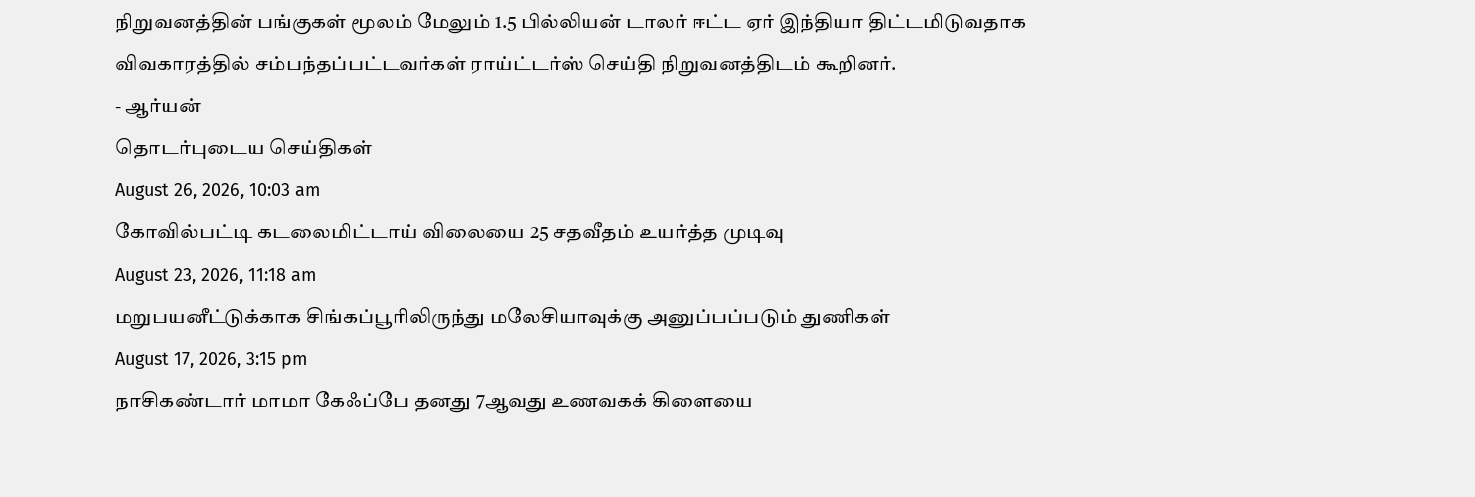நிறுவனத்தின் பங்குகள் மூலம் மேலும் 1.5 பில்லியன் டாலர் ஈட்ட ஏர் இந்தியா திட்டமிடுவதாக விவகாரத்தில் சம்பந்தப்பட்டவர்கள் ராய்ட்டர்ஸ் செய்தி நிறுவனத்திடம் கூறினர்.
- ஆர்யன்
தொடர்புடைய செய்திகள்
August 26, 2026, 10:03 am
கோவில்பட்டி கடலைமிட்டாய் விலையை 25 சதவீதம் உயர்த்த முடிவு
August 23, 2026, 11:18 am
மறுபயனீட்டுக்காக சிங்கப்பூரிலிருந்து மலேசியாவுக்கு அனுப்பப்படும் துணிகள்
August 17, 2026, 3:15 pm
நாசிகண்டார் மாமா கேஃப்பே தனது 7ஆவது உணவகக் கிளையை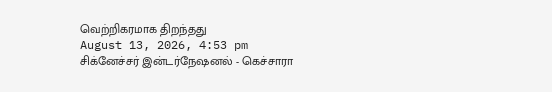வெற்றிகரமாக திறந்தது
August 13, 2026, 4:53 pm
சிக்னேச்சர் இன்டர்நேஷனல் - கெச்சாரா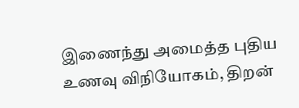இணைந்து அமைத்த புதிய உணவு விநியோகம், திறன்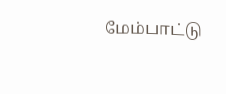மேம்பாட்டு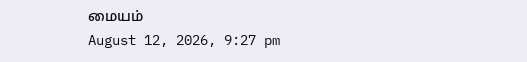மையம்
August 12, 2026, 9:27 pm